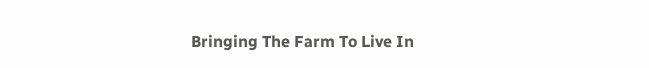Bringing The Farm To Live In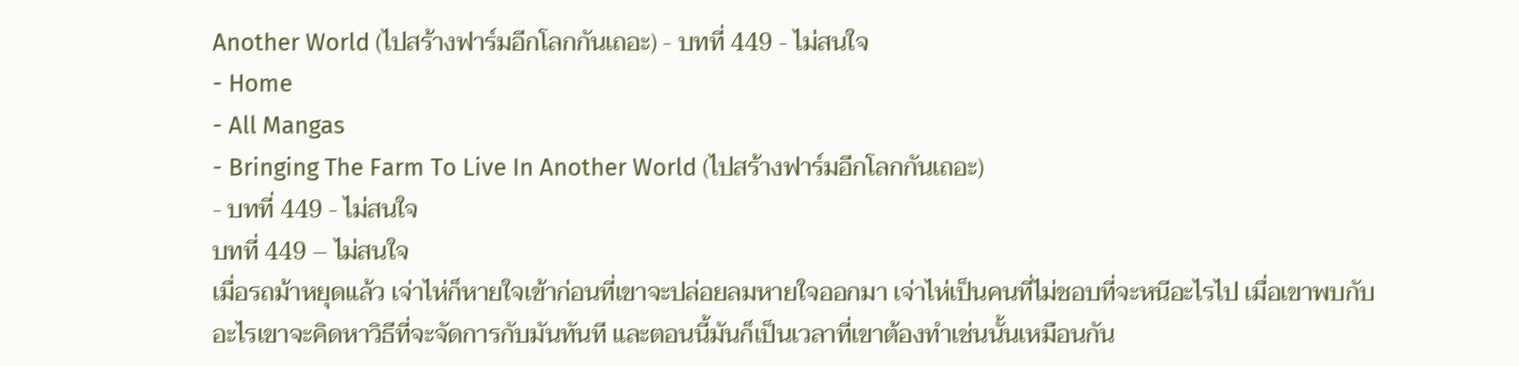Another World (ไปสร้างฟาร์มอีกโลกกันเถอะ) - บทที่ 449 - ไม่สนใจ
- Home
- All Mangas
- Bringing The Farm To Live In Another World (ไปสร้างฟาร์มอีกโลกกันเถอะ)
- บทที่ 449 - ไม่สนใจ
บทที่ 449 – ไม่สนใจ
เมื่อรถม้าหยุดแล้ว เจ่าไห่ก็หายใจเข้าก่อนที่เขาจะปล่อยลมหายใจออกมา เจ่าไห่เป็นคนที่ไม่ชอบที่จะหนีอะไรไป เมื่อเขาพบกับอะไรเขาจะคิดหาวิธีที่จะจัดการกับมันทันที และตอนนี้มันก็เป็นเวลาที่เขาต้องทําเช่นนั้นเหมือนกัน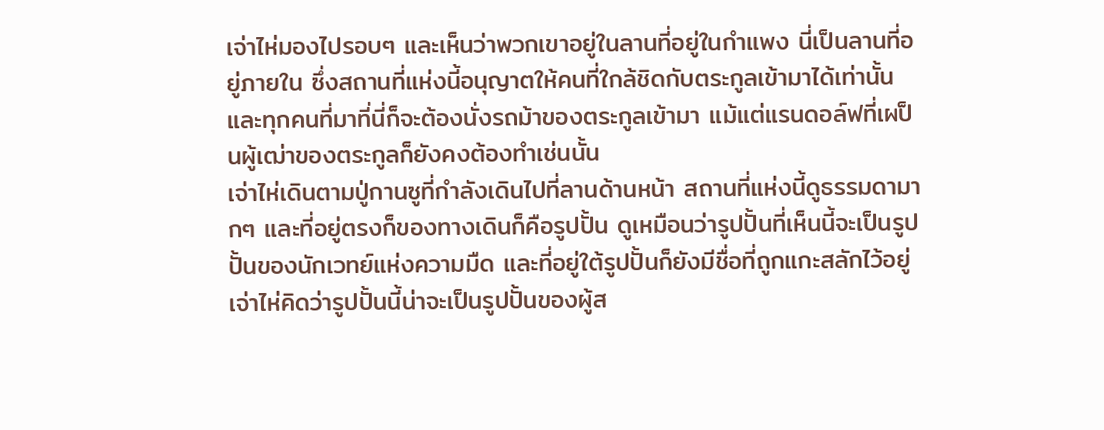เจ่าไห่มองไปรอบๆ และเห็นว่าพวกเขาอยู่ในลานที่อยู่ในกําแพง นี่เป็นลานที่อยู่ภายใน ซึ่งสถานที่แห่งนี้อนุญาตให้คนที่ใกล้ชิดกับตระกูลเข้ามาได้เท่านั้น และทุกคนที่มาที่นี่ก็จะต้องนั่งรถม้าของตระกูลเข้ามา แม้แต่แรนดอล์ฟที่เผป็นผู้เฒ่าของตระกูลก็ยังคงต้องทําเช่นนั้น
เจ่าไห่เดินตามปู่กานซูที่กําลังเดินไปที่ลานด้านหน้า สถานที่แห่งนี้ดูธรรมดามากๆ และที่อยู่ตรงก็ของทางเดินก็คือรูปปั้น ดูเหมือนว่ารูปปั้นที่เห็นนี้จะเป็นรูปปั้นของนักเวทย์แห่งความมืด และที่อยู่ใต้รูปปั้นก็ยังมีชื่อที่ถูกแกะสลักไว้อยู่ เจ่าไห่คิดว่ารูปปั้นนี้น่าจะเป็นรูปปั้นของผู้ส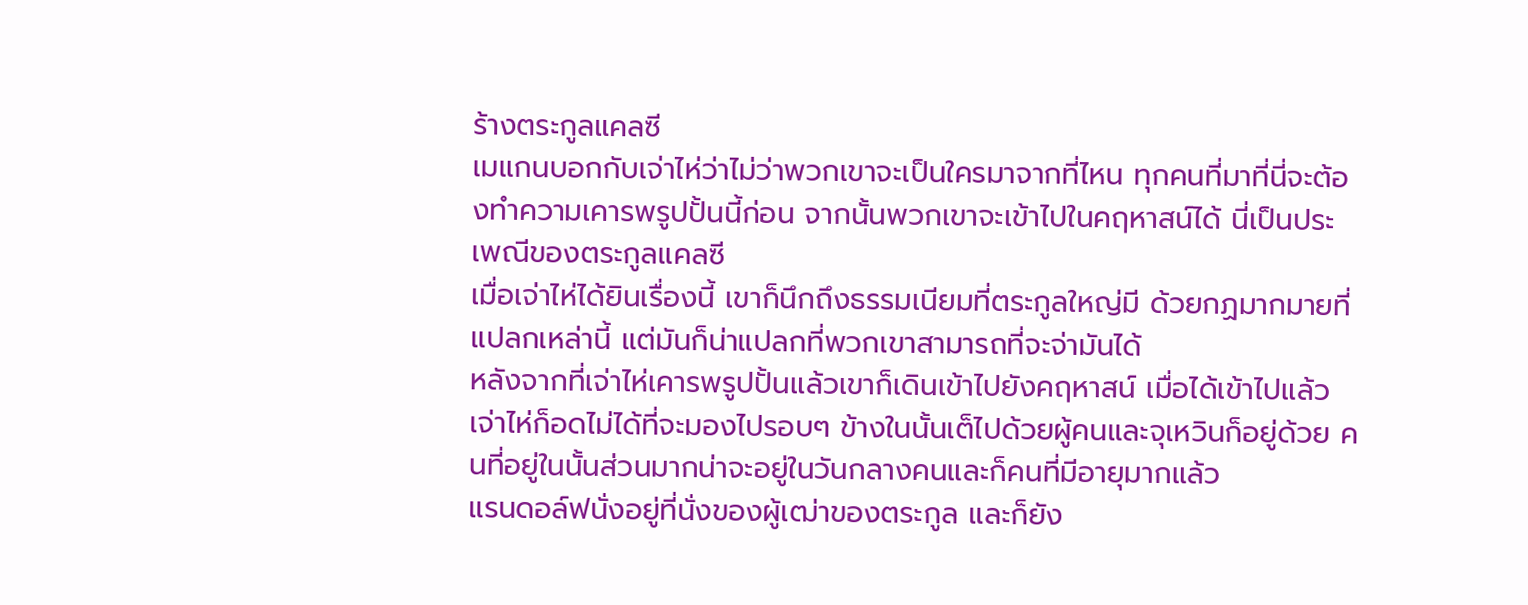ร้างตระกูลแคลซี
เมแกนบอกกับเจ่าไห่ว่าไม่ว่าพวกเขาจะเป็นใครมาจากที่ไหน ทุกคนที่มาที่นี่จะต้องทําความเคารพรูปปั้นนี้ก่อน จากนั้นพวกเขาจะเข้าไปในคฤหาสน์ได้ นี่เป็นประเพณีของตระกูลแคลซี
เมื่อเจ่าไห่ได้ยินเรื่องนี้ เขาก็นึกถึงธรรมเนียมที่ตระกูลใหญ่มี ด้วยกฏมากมายที่แปลกเหล่านี้ แต่มันก็น่าแปลกที่พวกเขาสามารถที่จะจ่ามันได้
หลังจากที่เจ่าไห่เคารพรูปปั้นแล้วเขาก็เดินเข้าไปยังคฤหาสน์ เมื่อได้เข้าไปแล้วเจ่าไห่ก็อดไม่ได้ที่จะมองไปรอบๆ ข้างในนั้นเต็ไปด้วยผู้คนและจุเหวินก็อยู่ด้วย คนที่อยู่ในนั้นส่วนมากน่าจะอยู่ในวันกลางคนและก็คนที่มีอายุมากแล้ว
แรนดอล์ฟนั่งอยู่ที่นั่งของผู้เฒ่าของตระกูล และก็ยัง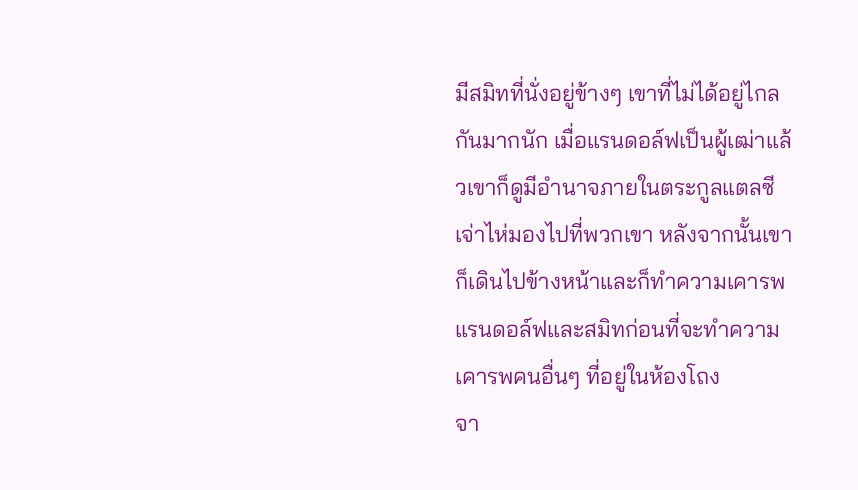มีสมิทที่นั่งอยู่ข้างๆ เขาที่ไม่ได้อยู่ไกลกันมากนัก เมื่อแรนดอล์ฟเป็นผู้เฒ่าแล้วเขาก็ดูมีอํานาจภายในตระกูลแตลซี
เจ่าไห่มองไปที่พวกเขา หลังจากนั้นเขาก็เดินไปข้างหน้าและก็ทําความเคารพแรนดอล์ฟและสมิทก่อนที่จะทําความเคารพคนอื่นๆ ที่อยู่ในห้องโถง
จา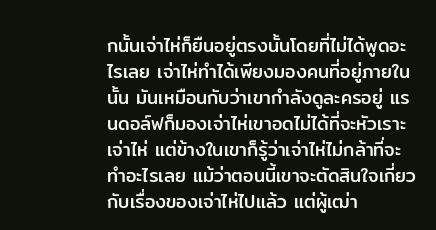กนั้นเจ่าไห่ก็ยืนอยู่ตรงนั้นโดยที่ไม่ได้พูดอะไรเลย เจ่าไห่ทําได้เพียงมองคนที่อยู่ภายในนั้น มันเหมือนกับว่าเขากําลังดูละครอยู่ แรนดอล์ฟก็มองเจ่าไห่เขาอดไม่ได้ที่จะหัวเราะเจ่าไห่ แต่ข้างในเขาก็รู้ว่าเจ่าไห่ไม่กล้าที่จะทําอะไรเลย แม้ว่าตอนนี้เขาจะตัดสินใจเกี่ยวกับเรื่องของเจ่าไห่ไปแล้ว แต่ผู้เฒ่า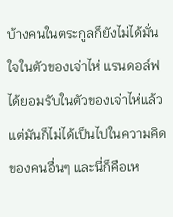บ้างคนในตระกูลก็ยังไม่ได้มั่นใจในตัวของเจ่าไห่ แรนดอล์ฟได้ยอมรับในตัวของเจ่าไห่แล้ว แต่มันก็ไม่ได้เป็นไปในความคิดของคนอื่นๆ และนี่ก็คือเห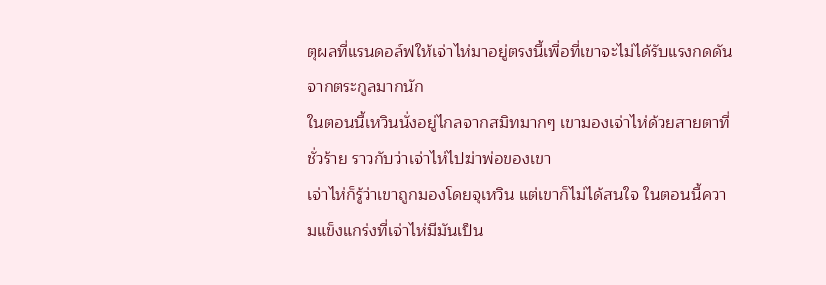ตุผลที่แรนดอล์ฟให้เจ่าไห่มาอยู่ตรงนี้เพื่อที่เขาจะไม่ได้รับแรงกดดันจากตระกูลมากนัก
ในตอนนี้เหวินนั่งอยู่ไกลจากสมิทมากๆ เขามองเจ่าไห่ด้วยสายตาที่ชั่วร้าย ราวกับว่าเจ่าไห่ไปฆ่าพ่อของเขา
เจ่าไห่ก็รู้ว่าเขาถูกมองโดยจุเหวิน แต่เขาก็ไม่ได้สนใจ ในตอนนี้ความแข็งแกร่งที่เจ่าไห่มีมันเป็น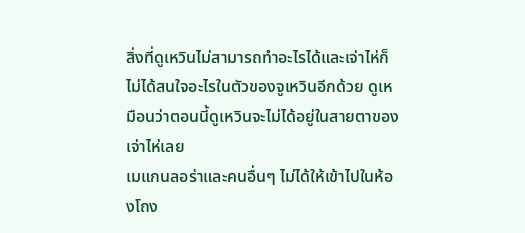สิ่งที่ดูเหวินไม่สามารถทําอะไรได้และเจ่าไห่ก็ไม่ได้สนใจอะไรในตัวของจูเหวินอีกด้วย ดูเหมือนว่าตอนนี้ดูเหวินจะไม่ได้อยู่ในสายตาของเจ่าไห่เลย
เมแกนลอร่าและคนอื่นๆ ไม่ได้ให้เข้าไปในห้องโถง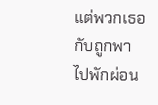แต่พวกเธอกับถูกพาไปพักผ่อน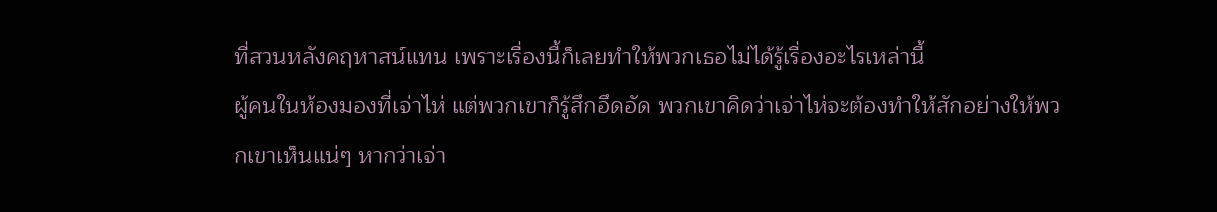ที่สวนหลังคฤหาสน์แทน เพราะเรื่องนี้ก็เลยทําให้พวกเธอไม่ได้รู้เรื่องอะไรเหล่านี้
ผู้คนในห้องมองที่เจ่าไห่ แต่พวกเขาก็รู้สึกอึดอัด พวกเขาคิดว่าเจ่าไห่จะต้องทําให้สักอย่างให้พวกเขาเห็นแน่ๆ หากว่าเจ่า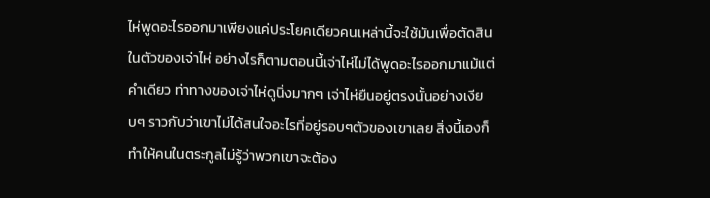ไห่พูดอะไรออกมาเพียงแค่ประโยคเดียวคนเหล่านี้จะใช้มันเพื่อตัดสินในตัวของเจ่าไห่ อย่างไรก็ตามตอนนี้เจ่าไห่ไม่ได้พูดอะไรออกมาแม้แต่คําเดียว ท่าทางของเจ่าไห่ดูนิ่งมากๆ เจ่าไห่ยืนอยู่ตรงนั้นอย่างเงียบๆ ราวกับว่าเขาไม่ได้สนใจอะไรที่อยู่รอบๆตัวของเขาเลย สิ่งนี้เองก็ทําให้คนในตระกูลไม่รู้ว่าพวกเขาจะต้อง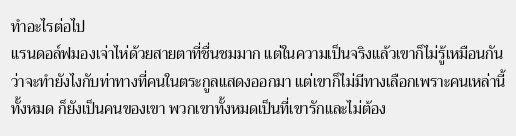ทําอะไรต่อไป
แรนดอล์ฟมองเจ่าไห่ด้วยสายตาที่ชื่นชมมาก แต่ในความเป็นจริงแล้วเขาก็ไม่รู้เหมือนกันว่าจะทํายังไงกับท่าทางที่คนในตระกูลแสดงออกมา แต่เขาก็ไม่มีทางเลือกเพราะคนเหล่านี้ทั้งหมด ก็ยังเป็นคนของเขา พวกเขาทั้งหมดเป็นที่เขารักและไม่ต้อง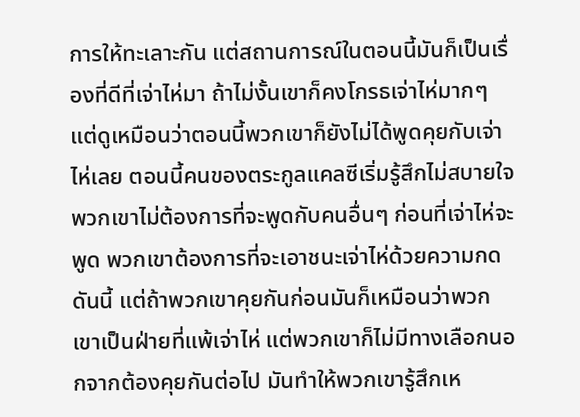การให้ทะเลาะกัน แต่สถานการณ์ในตอนนี้มันก็เป็นเรื่องที่ดีที่เจ่าไห่มา ถ้าไม่งั้นเขาก็คงโกรธเจ่าไห่มากๆ
แต่ดูเหมือนว่าตอนนี้พวกเขาก็ยังไม่ได้พูดคุยกับเจ่าไห่เลย ตอนนี้คนของตระกูลแคลซีเริ่มรู้สึกไม่สบายใจพวกเขาไม่ต้องการที่จะพูดกับคนอื่นๆ ก่อนที่เจ่าไห่จะพูด พวกเขาต้องการที่จะเอาชนะเจ่าไห่ด้วยความกดดันนี้ แต่ถ้าพวกเขาคุยกันก่อนมันก็เหมือนว่าพวกเขาเป็นฝ่ายที่แพ้เจ่าไห่ แต่พวกเขาก็ไม่มีทางเลือกนอกจากต้องคุยกันต่อไป มันทําให้พวกเขารู้สึกเห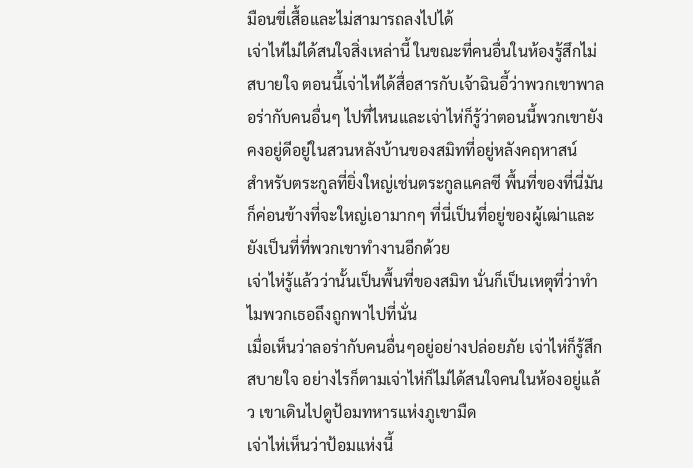มือนขี่เสื้อและไม่สามารถลงไปได้
เจ่าไห่ไม่ได้สนใจสิ่งเหล่านี้ ในขณะที่คนอื่นในห้องรู้สึกไม่สบายใจ ตอนนี้เจ่าไห่ได้สื่อสารกับเจ้าฉินอี้ว่าพวกเขาพาลอร่ากับคนอื่นๆ ไปที่ไหนและเจ่าไห่ก็รู้ว่าตอนนี้พวกเขายังคงอยู่ดีอยู่ในสวนหลังบ้านของสมิทที่อยู่หลังคฤหาสน์
สําหรับตระกูลที่ยิ่งใหญ่เช่นตระกูลแคลซี พื้นที่ของที่นี่มันก็ค่อนข้างที่จะใหญ่เอามากๆ ที่นี่เป็นที่อยู่ของผู้เฒ่าและยังเป็นที่ที่พวกเขาทํางานอีกด้วย
เจ่าไห่รู้แล้วว่านั้นเป็นพื้นที่ของสมิท นั่นก็เป็นเหตุที่ว่าทําไมพวกเธอถึงถูกพาไปที่นั่น
เมื่อเห็นว่าลอร่ากับคนอื่นๆอยู่อย่างปล่อยภัย เจ่าไห่ก็รู้สึกสบายใจ อย่างไรก็ตามเจ่าไห่ก็ไม่ได้สนใจคนในห้องอยู่แล้ว เขาเดินไปดูป้อมทหารแห่งภูเขามืด
เจ่าไห่เห็นว่าป้อมแห่งนี้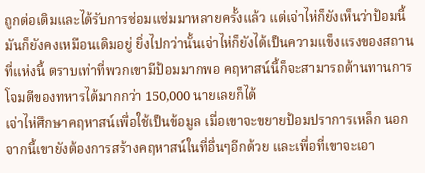ถูกต่อเติมและได้รับการซ่อมแซ่มมาหลายครั้งแล้ว แต่เจ่าไห่ก็ยังเห็นว่าป้อมนี้มันก็ยังคงเหมือนเดิมอยู่ ยิ่งไปกว่านั้นเจ่าไห่ก็ยังได้เป็นความแข็งแรงของสถานที่แห่งนี้ ตราบเท่าที่พวกเขามีป้อมมากพอ คฤหาสน์นี้ก็จะสามารถต้านทานการโจมตีของทหารได้มากกว่า 150,000 นายเลยก็ได้
เจ่าไห่ศึกษาคฤหาสน์เพื่อใช้เป็นข้อมูล เมื่อเขาจะขยายป้อมปราการเหล็ก นอกจากนี้เขายังต้องการสร้างคฤหาสน์ในที่อื่นๆอีกด้วย และเพื่อที่เขาจะเอา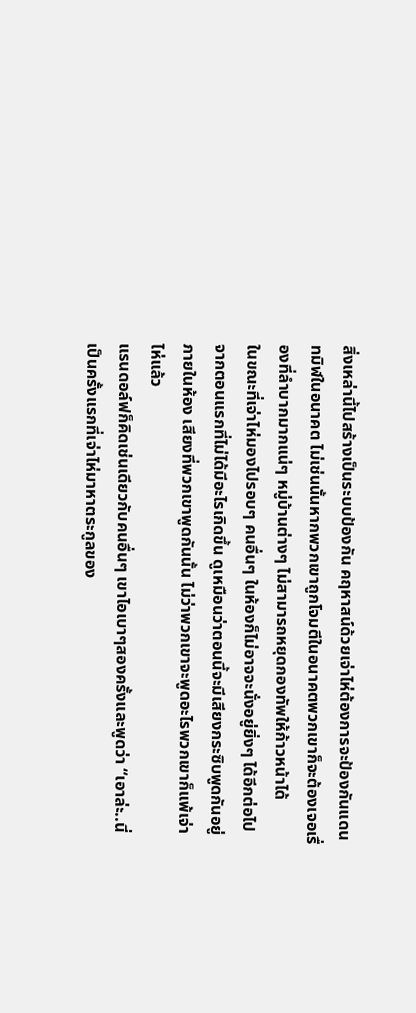สิ่งเหล่านี้ไปสร้างเป็นระบบป้องกัน คฤหาสน์ด้วยเจ่าไห่ต้องการจะป้องกันแดนทมิฬในอนาคต ไม่เช่นนั้นหากพวกเขาถูกโจมตีในอนาคตพวกเขาก็จะต้องเจอเรื่องที่ลําบากมากแน่ๆ หมู่บ้านต่างๆ ไม่สามารถหยุดกองทัพให้ก้าวหน้าได้
ในขณะที่เจ่าไห่มองไปรอบๆ คนอื่นๆ ในห้องก็ไม่อาจจะนั่งอยู่ยิ่งๆ ได้อีกต่อไปจากตอนแรกที่ไม่ได้มีอะไรเกิดขึ้น ดูเหมือนว่าตอนนี้จะมีเสียงกระซิบพูดกันอยู่ภายในห้อง เสียงที่พวกเขาพูดกันนั้น ไม่ว่าพวกเขาจะพูดอะไรพวกเขาก็แพ้เจ่าไห่แล้ว
แรนดอล์ฟก็คิดเช่นเดียวกับคนอื่นๆ เขาไอเบาๆสองครั้งและพูดว่า “เอาล่ะ..นี่เป็นครั้งแรกที่เจ่าไห่มาหาตระกูลของ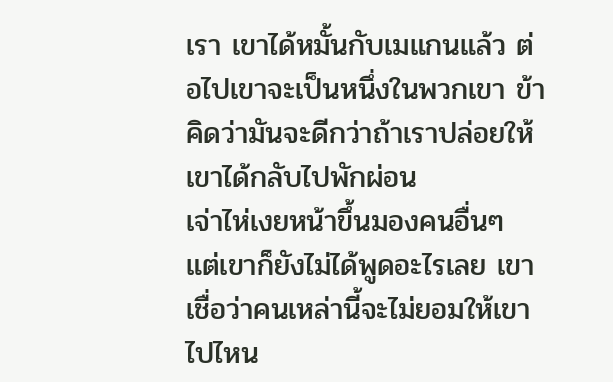เรา เขาได้หมั้นกับเมแกนแล้ว ต่อไปเขาจะเป็นหนึ่งในพวกเขา ข้าคิดว่ามันจะดีกว่าถ้าเราปล่อยให้เขาได้กลับไปพักผ่อน
เจ่าไห่เงยหน้าขึ้นมองคนอื่นๆ แต่เขาก็ยังไม่ได้พูดอะไรเลย เขาเชื่อว่าคนเหล่านี้จะไม่ยอมให้เขาไปไหน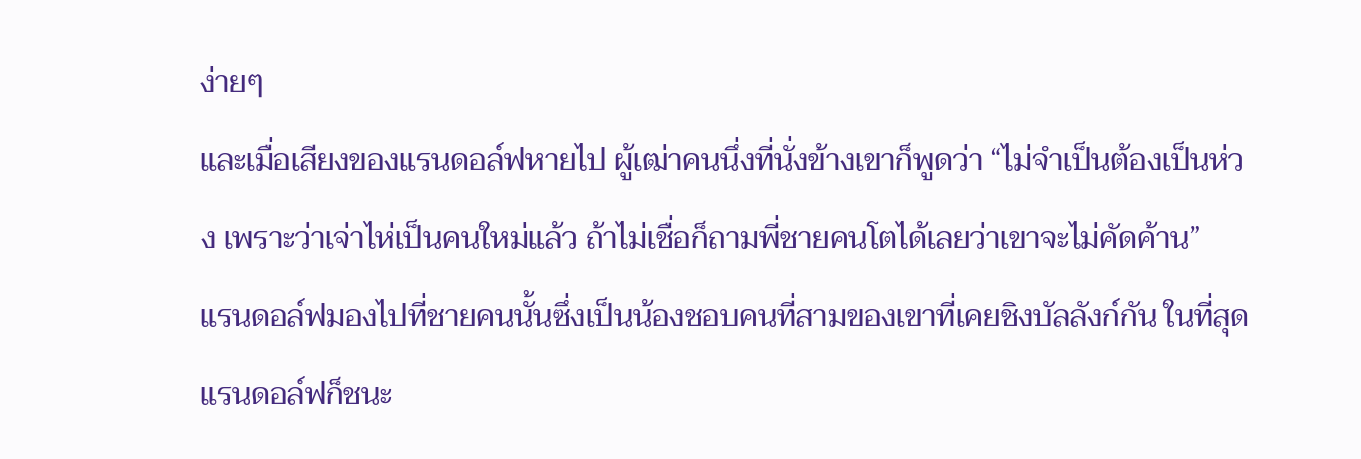ง่ายๆ
และเมื่อเสียงของแรนดอล์ฟหายไป ผู้เฒ่าคนนึ่งที่นั่งข้างเขาก็พูดว่า “ไม่จําเป็นต้องเป็นห่วง เพราะว่าเจ่าไห่เป็นคนใหม่แล้ว ถ้าไม่เชื่อก็ถามพี่ชายคนโตได้เลยว่าเขาจะไม่คัดค้าน”
แรนดอล์ฟมองไปที่ชายคนนั้นซึ่งเป็นน้องชอบคนที่สามของเขาที่เคยชิงบัลลังก์กัน ในที่สุด แรนดอล์ฟก็ชนะ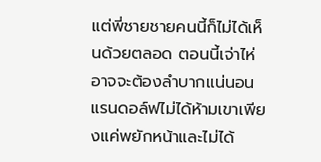แต่พี่ชายชายคนนี้ก็ไม่ได้เห็นด้วยตลอด ตอนนี้เจ่าไห่อาจจะต้องลําบากแน่นอน แรนดอล์ฟไม่ได้ห้ามเขาเพียงแค่พยักหน้าและไม่ได้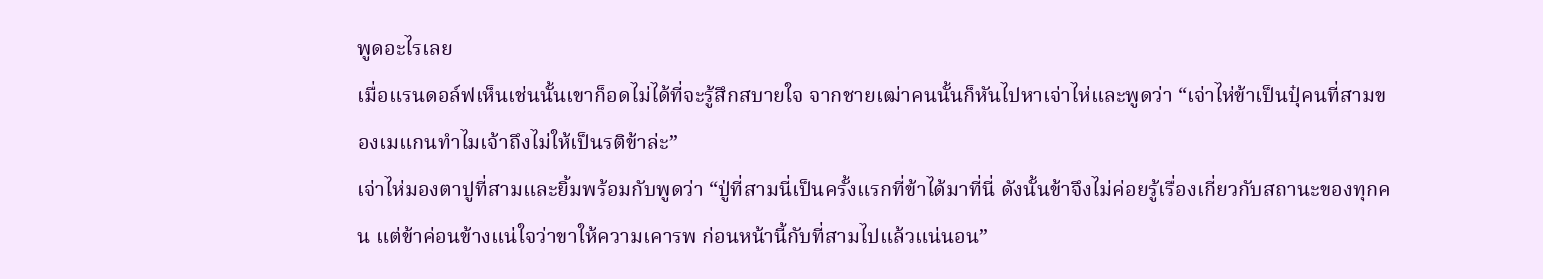พูดอะไรเลย
เมื่อแรนดอล์ฟเห็นเช่นนั้นเขาก็อดไม่ได้ที่จะรู้สึกสบายใจ จากชายเฒ่าคนนั้นก็หันไปหาเจ่าไห่และพูดว่า “เจ่าไห่ข้าเป็นปุ๋คนที่สามของเมแกนทําไมเจ้าถึงไม่ให้เป็นรติข้าล่ะ”
เจ่าไห่มองตาปูที่สามและยิ้มพร้อมกับพูดว่า “ปู่ที่สามนี่เป็นครั้งแรกที่ข้าได้มาที่นี่ ดังนั้นข้าจึงไม่ค่อยรู้เรื่องเกี่ยวกับสถานะของทุกคน แต่ข้าค่อนข้างแน่ใจว่าขาให้ความเคารพ ก่อนหน้านี้กับที่สามไปแล้วแน่นอน”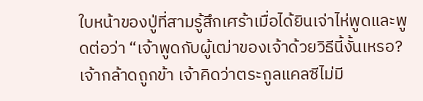ใบหน้าของปู่ที่สามรู้สึกเศร้าเมื่อได้ยินเจ่าไห่พูดและพูดต่อว่า “เจ้าพูดกับผู้เฒ่าของเจ้าด้วยวิธีนี้งั้นเหรอ? เจ้ากล้าดถูกข้า เจ้าคิดว่าตระกูลแคลซีไม่มี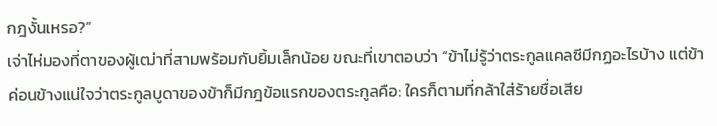กฎงั้นเหรอ?”
เจ่าไห่มองที่ตาของผู้เฒ่าที่สามพร้อมกับยิ้มเล็กน้อย ขณะที่เขาตอบว่า “ข้าไม่รู้ว่าตระกูลแคลซีมีกฏอะไรบ้าง แต่ข้าค่อนข้างแน่ใจว่าตระกูลบูดาของข้าก็มีกฎข้อแรกของตระกูลคือ: ใครก็ตามที่กล้าใส่ร้ายชื่อเสีย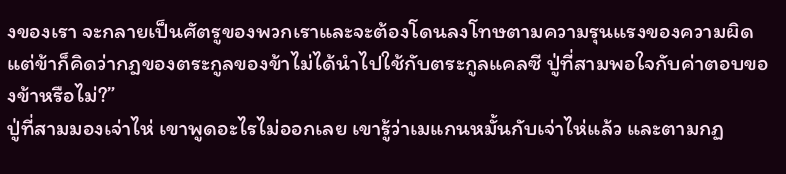งของเรา จะกลายเป็นศัตรูของพวกเราและจะต้องโดนลงโทษตามความรุนแรงของความผิด แต่ข้าก็คิดว่ากฎของตระกูลของข้าไม่ได้นําไปใช้กับตระกูลแคลซี ปู่ที่สามพอใจกับค่าตอบของข้าหรือไม่?”
ปู่ที่สามมองเจ่าไห่ เขาพูดอะไรไม่ออกเลย เขารู้ว่าเมแกนหมั้นกับเจ่าไห่แล้ว และตามกฏ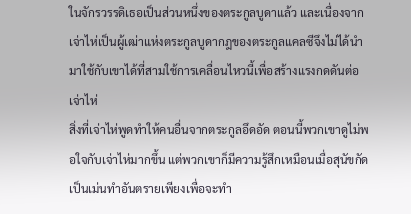ในจักรวรรดิเธอเป็นส่วนหนึ่งของตระกูลบูดาแล้ว และเนื่องจากเจ่าไห่เป็นผู้เฒ่าแห่งตระกูลบูดากฎของตระกูลแคลซีจึงไม่ได้นํามาใช้กับเขาได้ที่สามใช้การเคลื่อนไหวนี้เพื่อสร้างแรงกดดันต่อเจ่าไห่
สิ่งที่เจ่าไห่พูดทําให้คนอื่นจากตระกูลอึดอัด ตอนนี้พวกเขาดูไม่พอใจกับเจ่าไห่มากขึ้น แต่พวกเขาก็มีความรู้สึกเหมือนเมื่อสุนัขกัดเป็นเม่นทําอันตรายเพียงเพื่อจะทํา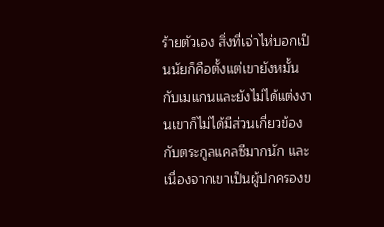ร้ายตัวเอง สิ่งที่เจ่าไห่บอกเป็นนัยก็คือตั้งแต่เขายังหมั้นกับเมแกนและยังไม่ได้แต่งงานเขาก็ไม่ได้มีส่วนเกี่ยวข้องกับตระกูลแคลซีมากนัก และเนื่องจากเขาเป็นผู้ปกครองข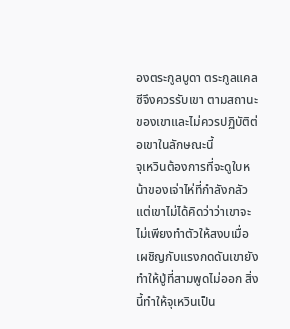องตระกูลบูดา ตระกูลแคลซีจึงควรรับเขา ตามสถานะของเขาและไม่ควรปฏิบัติต่อเขาในลักษณะนี้
จุเหวินต้องการที่จะดูใบหน้าของเจ่าไห่ที่กําลังกลัว แต่เขาไม่ได้คิดว่าว่าเขาจะไม่เพียงทําตัวให้สงบเมื่อเผชิญกับแรงกดดันเขายังทําให้ปู่ที่สามพูดไม่ออก สิ่งนี้ทําให้จุเหวินเป็น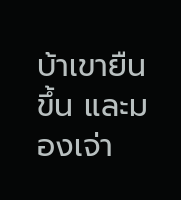บ้าเขายืนขึ้น และมองเจ่า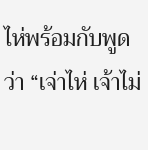ไห่พร้อมกับพูดว่า “เจ่าไห่ เจ้าไม่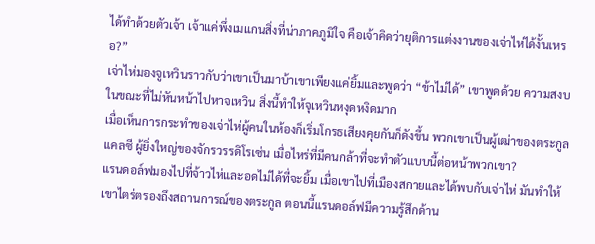ได้ทําด้วยตัวเจ้า เจ้าแค่พึ่งเมแกนสิ่งที่น่าภาคภูมิใจ คือเจ้าคิดว่ายุติการแต่งงานของเจ่าไห่ได้งั้นเหรอ?”
เจ่าไห่มองจูเหวินราวกับว่าเขาเป็นมาบ้าเขาเพียงแค่ยิ้มและพูดว่า “ข้าไม่ได้” เขาพูดด้วย ความสงบในขณะที่ไม่หันหน้าไปหาจเหวิน สิ่งนี้ทําให้จุเหวินหงุดหงิดมาก
เมื่อเห็นการกระทําของเจ่าไห่ผู้คนในห้องก็เริ่มโกรธเสียงคุยกันก็ดังขึ้น พวกเขาเป็นผู้เฒ่าของตระกูลแคลซี ผู้ยิ่งใหญ่ของจักรวรรดิโรเซ่น เมื่อไหร่ที่มีคนกล้าที่จะทําตัวแบบนี้ต่อหน้าพวกเขา?
แรนดอล์ฟมองไปที่จ้าวไห่และอดไม่ได้ที่จะยิ้ม เมื่อเขาไปที่เมืองสกายและได้พบกับเจ่าไห่ มันทําให้เขาไตร่ตรองถึงสถานการณ์ของตระกูล ตอนนี้แรนดอล์ฟมีความรู้สึกด้าน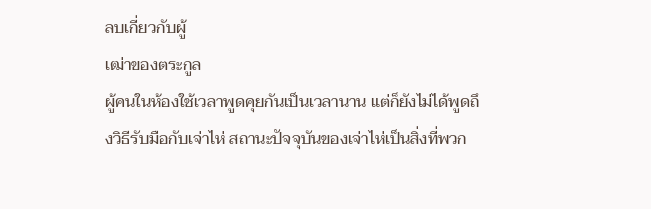ลบเกี่ยวกับผู้
เฒ่าของตระกูล
ผู้คนในห้องใช้เวลาพูดคุยกันเป็นเวลานาน แต่ก็ยังไม่ได้พูดถึงวิธีรับมือกับเจ่าไห่ สถานะปัจจุบันของเจ่าไห่เป็นสิ่งที่พวก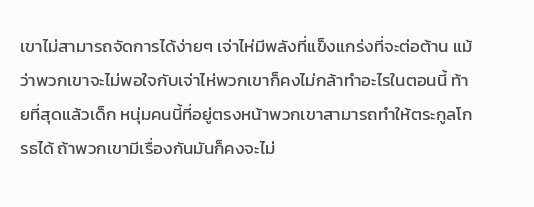เขาไม่สามารถจัดการได้ง่ายๆ เจ่าไห่มีพลังที่แข็งแกร่งที่จะต่อต้าน แม้ว่าพวกเขาจะไม่พอใจกับเจ่าไห่พวกเขาก็คงไม่กล้าทําอะไรในตอนนี้ ท้ายที่สุดแล้วเด็ก หนุ่มคนนี้ที่อยู่ตรงหน้าพวกเขาสามารถทําให้ตระกูลโกรธได้ ถ้าพวกเขามีเรื่องกันมันก็คงจะไม่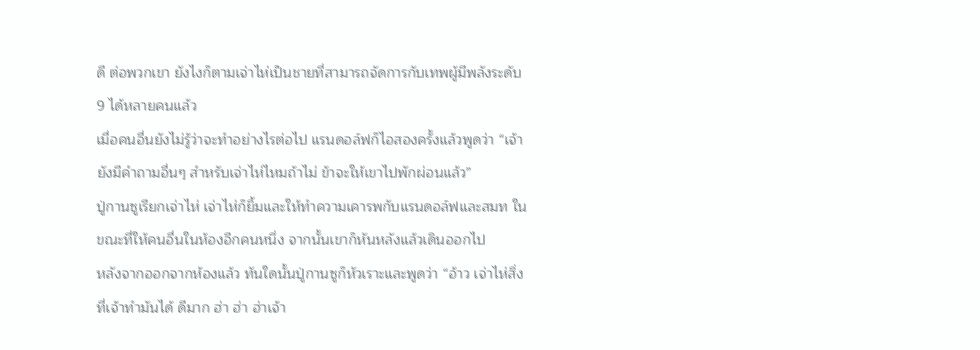ดี ต่อพวกเขา ยังไงก็ตามเจ่าไห่เป็นชายที่สามารถจัดการกับเทพผู้มีพลังระดับ 9 ได้หลายคนแล้ว
เมื่อคนอื่นยังไม่รู้ว่าจะทําอย่างไรต่อไป แรนดอล์ฟก็ไอสองครั้งแล้วพูดว่า “เจ้ายังมีคําถามอื่นๆ สําหรับเจ่าไห่ไหมถ้าไม่ ข้าจะให้เขาไปพักผ่อนแล้ว”
ปู่กานซูเรียกเจ่าไห่ เจ่าไห่ก็ยิ้มและให้ทําความเคารพกับแรนดอล์ฟและสมท ในขณะที่ให้คนอื่นในห้องอีกคนหนึ่ง จากนั้นเขาก็หันหลังแล้วเดินออกไป
หลังจากออกจากห้องแล้ว ทันใดนั้นปู่กานซูก็หัวเราะและพูดว่า “อ้าว เจ่าไห่สิ่งที่เจ้าทํามันได้ ดีมาก ฮ่า ฮ่า ฮ่าเจ้า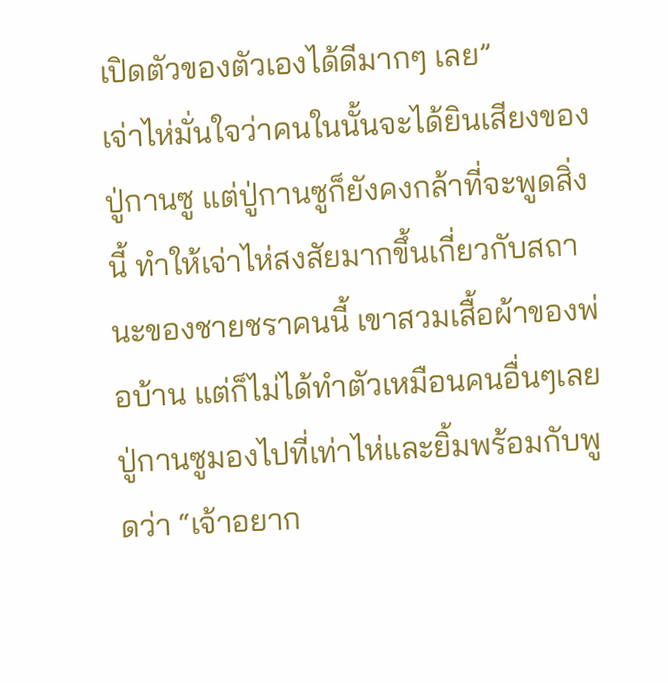เปิดตัวของตัวเองได้ดีมากๆ เลย”
เจ่าไห่มั่นใจว่าคนในนั้นจะได้ยินเสียงของปู่กานซู แต่ปู่กานซูก็ยังคงกล้าที่จะพูดสิ่งนี้ ทําให้เจ่าไห่สงสัยมากขึ้นเกี่ยวกับสถานะของชายชราคนนี้ เขาสวมเสื้อผ้าของพ่อบ้าน แต่ก็ไม่ได้ทําตัวเหมือนคนอื่นๆเลย
ปู่กานซูมองไปที่เท่าไห่และยิ้มพร้อมกับพูดว่า “เจ้าอยาก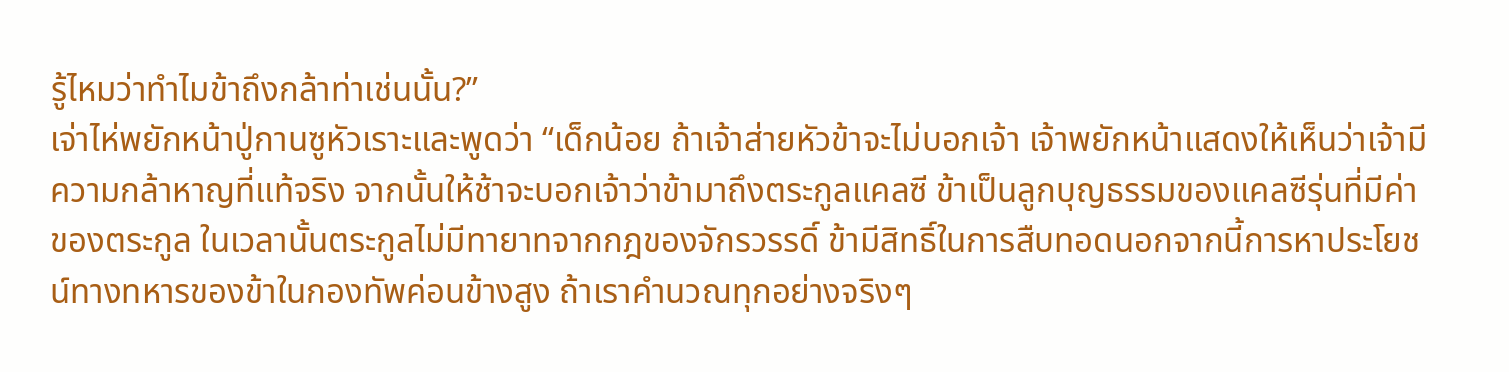รู้ไหมว่าทําไมข้าถึงกล้าท่าเช่นนั้น?”
เจ่าไห่พยักหน้าปู่กานซูหัวเราะและพูดว่า “เด็กน้อย ถ้าเจ้าส่ายหัวข้าจะไม่บอกเจ้า เจ้าพยักหน้าแสดงให้เห็นว่าเจ้ามีความกล้าหาญที่แท้จริง จากนั้นให้ช้าจะบอกเจ้าว่าข้ามาถึงตระกูลแคลซี ข้าเป็นลูกบุญธรรมของแคลซีรุ่นที่มีค่าของตระกูล ในเวลานั้นตระกูลไม่มีทายาทจากกฎของจักรวรรดิ์ ข้ามีสิทธิ์ในการสืบทอดนอกจากนี้การหาประโยชน์ทางทหารของข้าในกองทัพค่อนข้างสูง ถ้าเราคํานวณทุกอย่างจริงๆ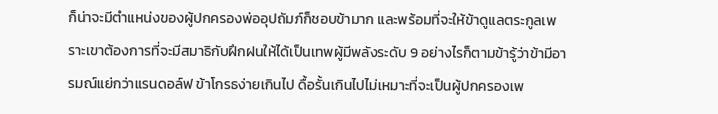ก็น่าจะมีตําแหน่งของผู้ปกครองพ่ออุปถัมภ์ก็ชอบข้ามาก และพร้อมที่จะให้ข้าดูแลตระกูลเพราะเขาต้องการที่จะมีสมาธิกับฝึกฝนให้ได้เป็นเทพผู้มีพลังระดับ 9 อย่างไรก็ตามข้ารู้ว่าข้ามีอารมณ์แย่กว่าแรนดอล์ฟ ข้าโกรธง่ายเกินไป ดื้อรั้นเกินไปไม่เหมาะที่จะเป็นผู้ปกครองเพ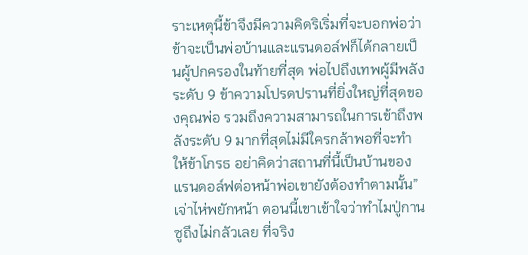ราะเหตุนี้ข้าจึงมีความคิดริเริ่มที่จะบอกพ่อว่าข้าจะเป็นพ่อบ้านและแรนดอล์ฟก็ได้กลายเป็นผู้ปกครองในท้ายที่สุด พ่อไปถึงเทพผู้มีพลังระดับ 9 ข้าความโปรดปรานที่ยิ่งใหญ่ที่สุดของคุณพ่อ รวมถึงความสามารถในการเข้าถึงพลังระดับ 9 มากที่สุดไม่มีใครกล้าพอที่จะทําให้ข้าโกรธ อย่าคิดว่าสถานที่นี้เป็นบ้านของแรนดอล์ฟต่อหน้าพ่อเขายังต้องทําตามนั้น”
เจ่าไห่พยักหน้า ตอนนี้เขาเข้าใจว่าทําไมปู่กานซูถึงไม่กลัวเลย ที่จริง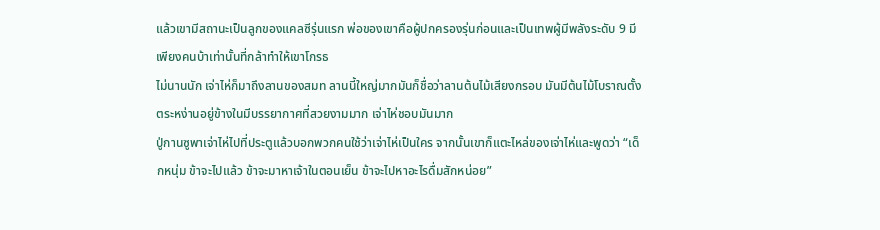แล้วเขามีสถานะเป็นลูกของแคลซีรุ่นแรก พ่อของเขาคือผู้ปกครองรุ่นก่อนและเป็นเทพผู้มีพลังระดับ 9 มีเพียงคนบ้าเท่านั้นที่กล้าทําให้เขาโกรธ
ไม่นานนัก เจ่าไห่ก็มาถึงลานของสมท ลานนี้ใหญ่มากมันก็ชื่อว่าลานต้นไม้เสียงกรอบ มันมีต้นไม้โบราณตั้งตระหง่านอยู่ข้างในมีบรรยากาศที่สวยงามมาก เจ่าไห่ชอบมันมาก
ปู่กานซูพาเจ่าไห่ไปที่ประตูแล้วบอกพวกคนใช้ว่าเจ่าไห่เป็นใคร จากนั้นเขาก็แตะไหล่ของเจ่าไห่และพูดว่า “เด็กหนุ่ม ข้าจะไปแล้ว ข้าจะมาหาเจ้าในตอนเย็น ข้าจะไปหาอะไรดื่มสักหน่อย”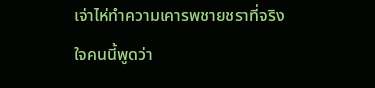เจ่าไห่ทําความเคารพชายชราที่จริงใจคนนี้พูดว่า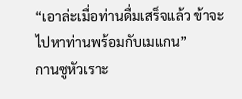“เอาล่ะเมื่อท่านดื่มเสร็จแล้ว ข้าจะไปหาท่านพร้อมกับเมแกน”
กานซูหัวเราะ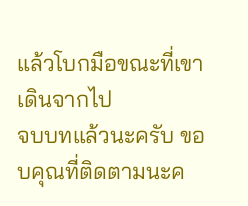แล้วโบกมือขณะที่เขาเดินจากไป
จบบทแล้วนะครับ ขอบคุณที่ติดตามนะค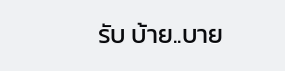รับ บ้าย..บาย